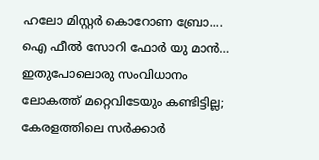ഹലോ മിസ്റ്റർ കൊറോണ ബ്രോ.... ഐ ഫീല്‍ സോറി ഫോര്‍ യു മാന്‍… ഇതുപോലൊരു സംവിധാനം ലോകത്ത് മറ്റെവിടേയും കണ്ടിട്ടില്ല; കേരളത്തിലെ സര്‍ക്കാര്‍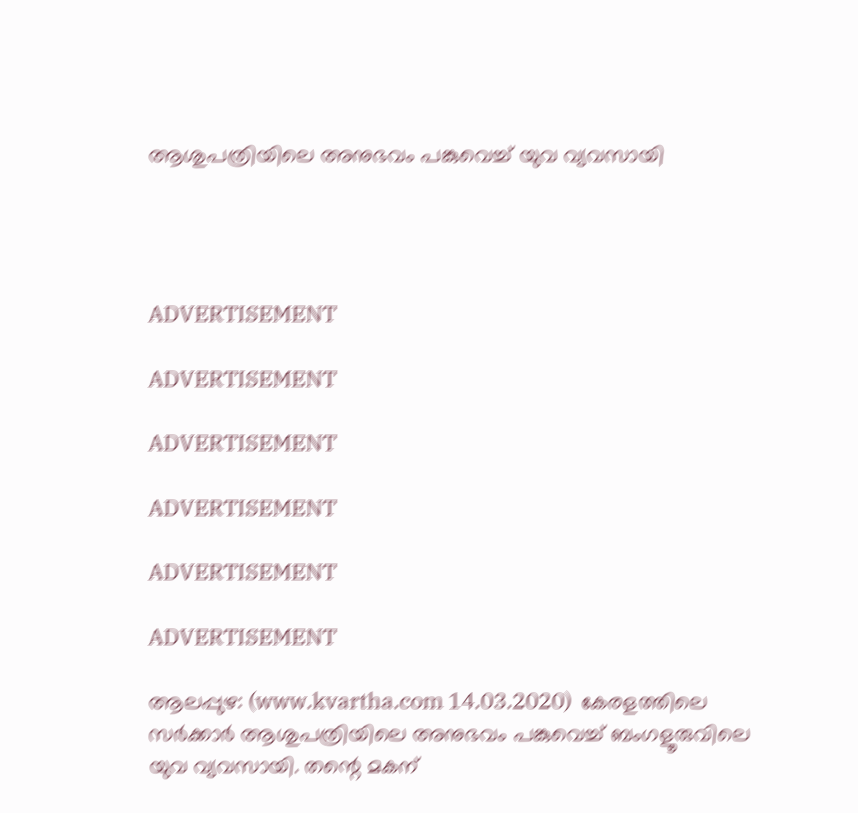ആശുപത്രിയിലെ അനുഭവം പങ്കുവെച്ച് യുവ വ്യവസായി




ADVERTISEMENT

ADVERTISEMENT

ADVERTISEMENT

ADVERTISEMENT

ADVERTISEMENT

ADVERTISEMENT

ആലപ്പുഴ: (www.kvartha.com 14.03.2020)  കേരളത്തിലെ സര്‍ക്കാര്‍ ആശുപത്രിയിലെ അനുഭവം പങ്കുവെച്ച് ബംഗളൂരുവിലെ യുവ വ്യവസായി. തന്റെ മകന്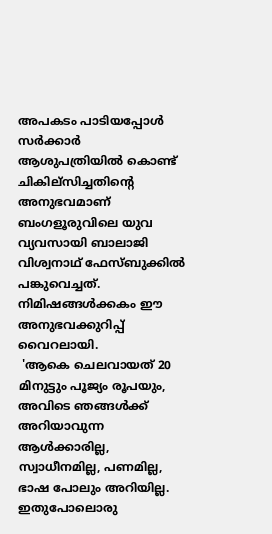അപകടം പാടിയപ്പോൾ സർക്കാർ ആശുപത്രിയിൽ കൊണ്ട് ചികില്സിച്ചതിന്റെ അനുഭവമാണ് ബംഗളൂരുവിലെ യുവ വ്യവസായി ബാലാജി വിശ്വനാഥ് ഫേസ്‌ബുക്കിൽ പങ്കുവെച്ചത്. നിമിഷങ്ങൾക്കകം ഈ അനുഭവക്കുറിപ്പ് വൈറലായി.
 'ആകെ ചെലവായത് 20 മിനുട്ടും പൂജ്യം രൂപയും, അവിടെ ഞങ്ങള്‍ക്ക് അറിയാവുന്ന ആള്‍ക്കാരില്ല, സ്വാധീനമില്ല, പണമില്ല, ഭാഷ പോലും അറിയില്ല. ഇതുപോലൊരു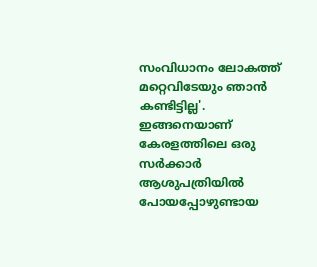സംവിധാനം ലോകത്ത് മറ്റെവിടേയും ഞാന്‍ കണ്ടിട്ടില്ല'. ഇങ്ങനെയാണ് കേരളത്തിലെ ഒരു സര്‍ക്കാര്‍ ആശുപത്രിയില്‍ പോയപ്പോഴുണ്ടായ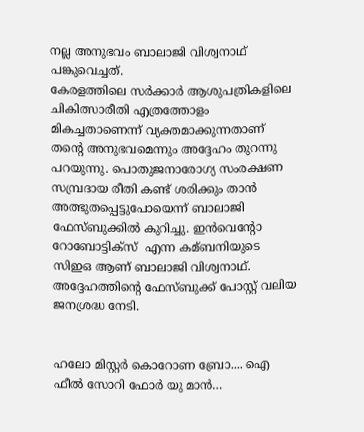നല്ല അനുഭവം ബാലാജി വിശ്വനാഥ് പങ്കുവെച്ചത്.
കേരളത്തിലെ സര്‍ക്കാര്‍ ആശുപത്രികളിലെ ചികിത്സാരീതി എത്രത്തോളം മികച്ചതാണെന്ന് വ്യക്തമാക്കുന്നതാണ് തന്റെ അനുഭവമെന്നും അദ്ദേഹം തുറന്നു പറയുന്നു. പൊതുജനാരോഗ്യ സംരക്ഷണ സമ്പ്രദായ രീതി കണ്ട് ശരിക്കും താന്‍ അത്ഭുതപ്പെട്ടുപോയെന്ന് ബാലാജി ഫേസ്ബുക്കില്‍ കുറിച്ചു. ഇന്‍വെന്റോ റോബോട്ടിക്‌സ്  എന്ന കമ്ബനിയുടെ സിഇഒ ആണ് ബാലാജി വിശ്വനാഥ്. അദ്ദേഹത്തിന്റെ ഫേസ്ബുക്ക് പോസ്റ്റ് വലിയ ജനശ്രദ്ധ നേടി.


ഹലോ മിസ്റ്റർ കൊറോണ ബ്രോ.... ഐ ഫീല്‍ സോറി ഫോര്‍ യു മാന്‍…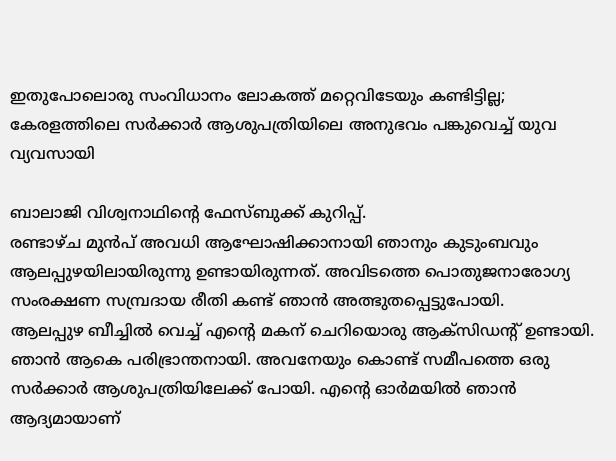ഇതുപോലൊരു സംവിധാനം ലോകത്ത് മറ്റെവിടേയും കണ്ടിട്ടില്ല; കേരളത്തിലെ സര്‍ക്കാര്‍ ആശുപത്രിയിലെ അനുഭവം പങ്കുവെച്ച് യുവ വ്യവസായി

ബാലാജി വിശ്വനാഥിന്റെ ഫേസ്ബുക്ക് കുറിപ്പ്.
രണ്ടാഴ്ച മുന്‍പ് അവധി ആഘോഷിക്കാനായി ഞാനും കുടുംബവും ആലപ്പുഴയിലായിരുന്നു ഉണ്ടായിരുന്നത്. അവിടത്തെ പൊതുജനാരോഗ്യ സംരക്ഷണ സമ്പ്രദായ രീതി കണ്ട് ഞാന്‍ അത്ഭുതപ്പെട്ടുപോയി.
ആലപ്പുഴ ബീച്ചില്‍ വെച്ച്‌ എന്റെ മകന് ചെറിയൊരു ആക്‌സിഡന്റ് ഉണ്ടായി. ഞാന്‍ ആകെ പരിഭ്രാന്തനായി. അവനേയും കൊണ്ട് സമീപത്തെ ഒരു സര്‍ക്കാര്‍ ആശുപത്രിയിലേക്ക് പോയി. എന്റെ ഓര്‍മയില്‍ ഞാന്‍ ആദ്യമായാണ്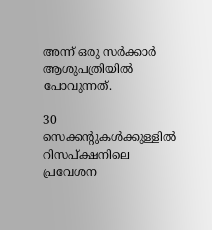അന്ന് ഒരു സര്‍ക്കാര്‍ ആശുപത്രിയില്‍ പോവുന്നത്.

30 സെക്കന്റുകള്‍ക്കുള്ളില്‍ റിസപ്ക്ഷനിലെ പ്രവേശന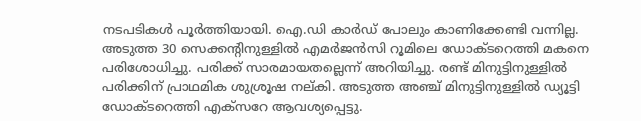നടപടികള്‍ പൂര്‍ത്തിയായി. ഐ.ഡി കാര്‍ഡ് പോലും കാണിക്കേണ്ടി വന്നില്ല. അടുത്ത 30 സെക്കന്റിനുള്ളില്‍ എമര്‍ജന്‍സി റൂമിലെ ഡോക്ടറെത്തി മകനെ പരിശോധിച്ചു. പരിക്ക് സാരമായതല്ലെന്ന് അറിയിച്ചു. രണ്ട് മിനുട്ടിനുള്ളില്‍ പരിക്കിന് പ്രാഥമിക ശുശ്രൂഷ നല്കി. അടുത്ത അഞ്ച് മിനുട്ടിനുള്ളില്‍ ഡ്യൂട്ടി ഡോക്ടറെത്തി എക്‌സറേ ആവശ്യപ്പെട്ടു.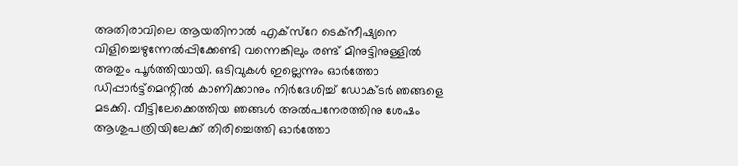അതിരാവിലെ ആയതിനാല്‍ എക്‌സ്‌റേ ടെക്‌നീഷ്യനെ വിളിച്ചെഴുന്നേല്‍പ്പിക്കേണ്ടി വന്നെങ്കിലും രണ്ട് മിനുട്ടിനുള്ളില്‍ അതും പൂര്‍ത്തിയായി. ഒടിവുകള്‍ ഇല്ലെന്നും ഓര്‍ത്തോ ഡിപ്പാര്‍ട്ട്‌മെന്റില്‍ കാണിക്കാനും നിര്‍ദേശിച്ച്‌ ഡോക്ടര്‍ ഞങ്ങളെ മടക്കി. വീട്ടിലേക്കെത്തിയ ഞങ്ങള്‍ അല്‍പനേരത്തിനു ശേഷം ആശുപത്രിയിലേക്ക് തിരിച്ചെത്തി ഓര്‍ത്തോ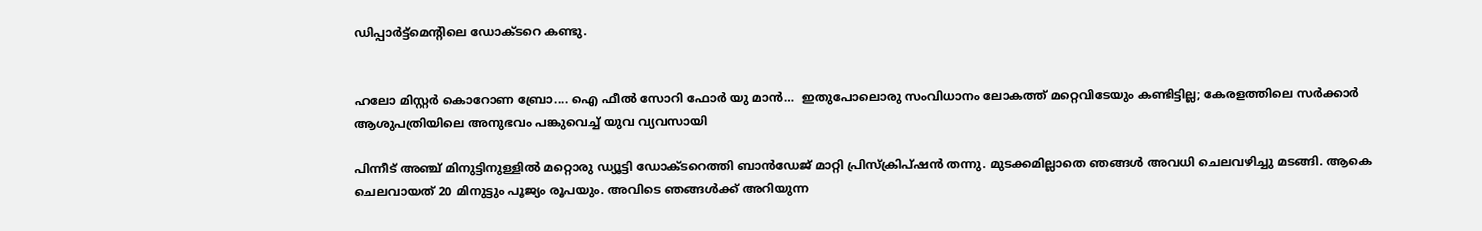ഡിപ്പാര്‍ട്ട്‌മെന്റിലെ ഡോക്ടറെ കണ്ടു.


ഹലോ മിസ്റ്റർ കൊറോണ ബ്രോ.... ഐ ഫീല്‍ സോറി ഫോര്‍ യു മാന്‍…  ഇതുപോലൊരു സംവിധാനം ലോകത്ത് മറ്റെവിടേയും കണ്ടിട്ടില്ല; കേരളത്തിലെ സര്‍ക്കാര്‍ ആശുപത്രിയിലെ അനുഭവം പങ്കുവെച്ച് യുവ വ്യവസായി

പിന്നീട് അഞ്ച് മിനുട്ടിനുള്ളില്‍ മറ്റൊരു ഡ്യൂട്ടി ഡോക്ടറെത്തി ബാന്‍ഡേജ് മാറ്റി പ്രിസ്‌ക്രിപ്ഷന്‍ തന്നു. മുടക്കമില്ലാതെ ഞങ്ങള്‍ അവധി ചെലവഴിച്ചു മടങ്ങി. ആകെ ചെലവായത് 20 മിനുട്ടും പൂജ്യം രൂപയും. അവിടെ ഞങ്ങള്‍ക്ക് അറിയുന്ന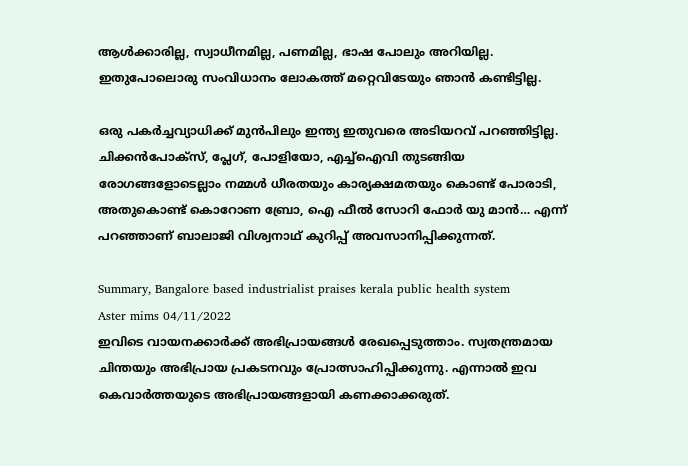ആള്‍ക്കാരില്ല, സ്വാധീനമില്ല, പണമില്ല, ഭാഷ പോലും അറിയില്ല. ഇതുപോലൊരു സംവിധാനം ലോകത്ത് മറ്റെവിടേയും ഞാന്‍ കണ്ടിട്ടില്ല.

ഒരു പകര്‍ച്ചവ്യാധിക്ക് മുന്‍പിലും ഇന്ത്യ ഇതുവരെ അടിയറവ് പറഞ്ഞിട്ടില്ല. ചിക്കന്‍പോക്‌സ്, പ്ലേഗ്, പോളിയോ, എച്ച്‌ഐവി തുടങ്ങിയ രോഗങ്ങളോടെല്ലാം നമ്മള്‍ ധീരതയും കാര്യക്ഷമതയും കൊണ്ട് പോരാടി, അതുകൊണ്ട് കൊറോണ ബ്രോ, ഐ ഫീല്‍ സോറി ഫോര്‍ യു മാന്‍… എന്ന് പറഞ്ഞാണ് ബാലാജി വിശ്വനാഥ് കുറിപ്പ് അവസാനിപ്പിക്കുന്നത്.

Summary, Bangalore based industrialist praises kerala public health system
Aster mims 04/11/2022
ഇവിടെ വായനക്കാർക്ക് അഭിപ്രായങ്ങൾ രേഖപ്പെടുത്താം. സ്വതന്ത്രമായ ചിന്തയും അഭിപ്രായ പ്രകടനവും പ്രോത്സാഹിപ്പിക്കുന്നു. എന്നാൽ ഇവ കെവാർത്തയുടെ അഭിപ്രായങ്ങളായി കണക്കാക്കരുത്.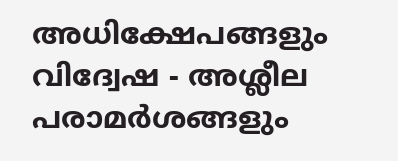അധിക്ഷേപങ്ങളും വിദ്വേഷ - അശ്ലീല പരാമർശങ്ങളും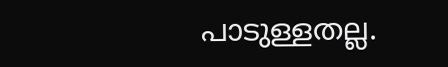പാടുള്ളതല്ല.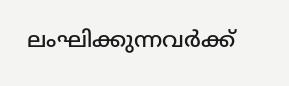ലംഘിക്കുന്നവർക്ക്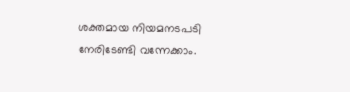ശക്തമായ നിയമനടപടി നേരിടേണ്ടി വന്നേക്കാം.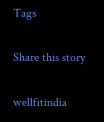Tags

Share this story

wellfitindia